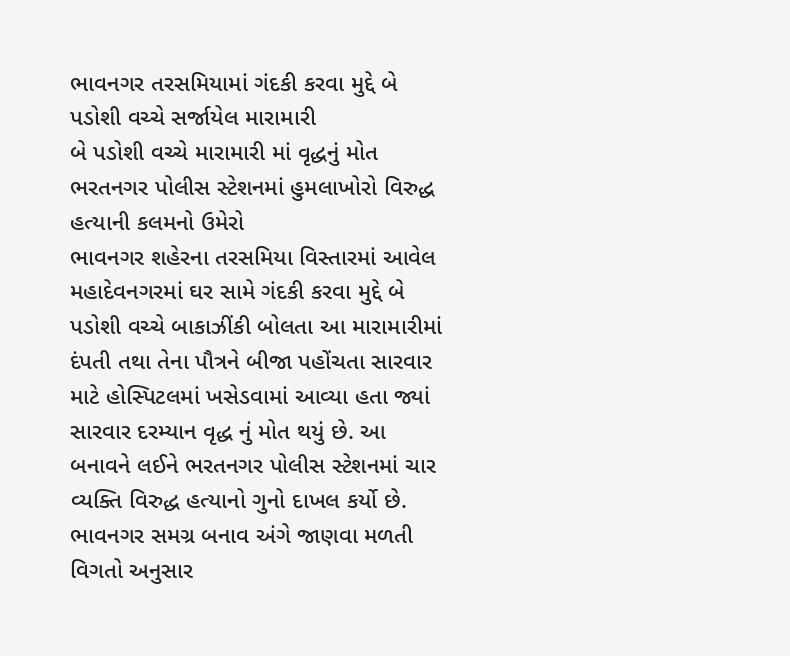ભાવનગર તરસમિયામાં ગંદકી કરવા મુદ્દે બે પડોશી વચ્ચે સર્જાયેલ મારામારી
બે પડોશી વચ્ચે મારામારી માં વૃદ્ધનું મોત
ભરતનગર પોલીસ સ્ટેશનમાં હુમલાખોરો વિરુદ્ધ હત્યાની કલમનો ઉમેરો
ભાવનગર શહેરના તરસમિયા વિસ્તારમાં આવેલ મહાદેવનગરમાં ઘર સામે ગંદકી કરવા મુદ્દે બે પડોશી વચ્ચે બાકાઝીંકી બોલતા આ મારામારીમાં દંપતી તથા તેના પૌત્રને બીજા પહોંચતા સારવાર માટે હોસ્પિટલમાં ખસેડવામાં આવ્યા હતા જ્યાં સારવાર દરમ્યાન વૃદ્ધ નું મોત થયું છે. આ બનાવને લઈને ભરતનગર પોલીસ સ્ટેશનમાં ચાર વ્યક્તિ વિરુદ્ધ હત્યાનો ગુનો દાખલ કર્યો છે.
ભાવનગર સમગ્ર બનાવ અંગે જાણવા મળતી વિગતો અનુસાર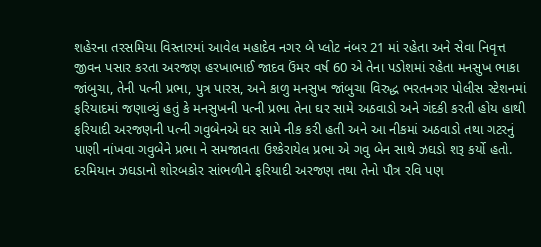શહેરના તરસમિયા વિસ્તારમાં આવેલ મહાદેવ નગર બે પ્લોટ નંબર 21 માં રહેતા અને સેવા નિવૃત્ત જીવન પસાર કરતા અરજણ હરખાભાઈ જાદવ ઉંમર વર્ષ 60 એ તેના પડોશમાં રહેતા મનસુખ ભાકા જાંબુચા, તેની પત્ની પ્રભા, પુત્ર પારસ, અને કાળુ મનસુખ જાંબુચા વિરુદ્ધ ભરતનગર પોલીસ સ્ટેશનમાં ફરિયાદમાં જણાવ્યું હતું કે મનસુખની પત્ની પ્રભા તેના ઘર સામે અઠવાડો અને ગંદકી કરતી હોય હાથી ફરિયાદી અરજણની પત્ની ગવુબેનએ ઘર સામે નીક કરી હતી અને આ નીકમાં અઠવાડો તથા ગટરનું પાણી નાંખવા ગવુબેને પ્રભા ને સમજાવતા ઉશ્કેરાયેલ પ્રભા એ ગવુ બેન સાથે ઝઘડો શરૂ કર્યો હતો. દરમિયાન ઝઘડાનો શોરબકોર સાંભળીને ફરિયાદી અરજણ તથા તેનો પૌત્ર રવિ પણ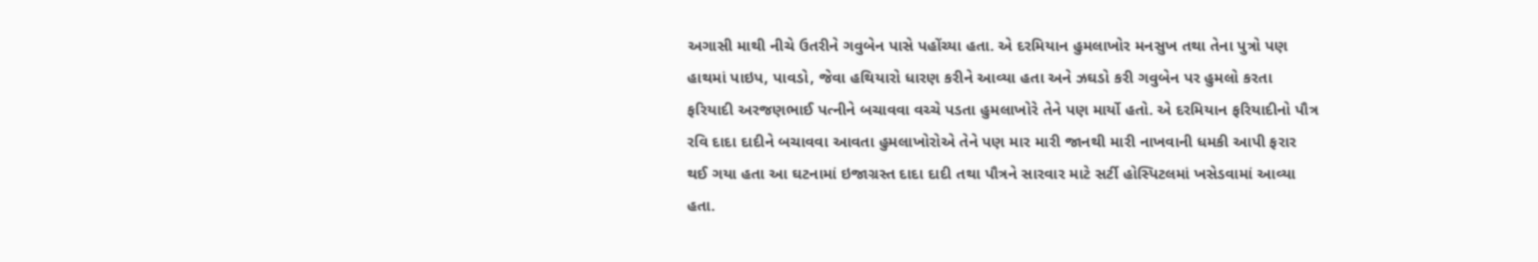અગાસી માથી નીચે ઉતરીને ગવુબેન પાસે પહોંચ્યા હતા. એ દરમિયાન હુમલાખોર મનસુખ તથા તેના પુત્રો પણ હાથમાં પાઇપ, પાવડો, જેવા હથિયારો ધારણ કરીને આવ્યા હતા અને ઝઘડો કરી ગવુબેન પર હુમલો કરતા ફરિયાદી અરજણભાઈ પત્નીને બચાવવા વચ્ચે પડતા હુમલાખોરે તેને પણ માર્યો હતો. એ દરમિયાન ફરિયાદીનો પૌત્ર રવિ દાદા દાદીને બચાવવા આવતા હુમલાખોરોએ તેને પણ માર મારી જાનથી મારી નાખવાની ધમકી આપી ફરાર થઈ ગયા હતા આ ઘટનામાં ઇજાગ્રસ્ત દાદા દાદી તથા પૌત્રને સારવાર માટે સર્ટી હોસ્પિટલમાં ખસેડવામાં આવ્યા હતા.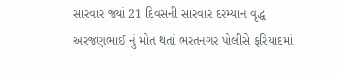સારવાર જ્યાં 21 દિવસની સારવાર દરમ્યાન વૃદ્ધ અરજણભાઈ નું મોત થતાં ભરતનગર પોલીસે ફરિયાદમાં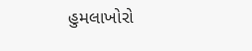હુમલાખોરો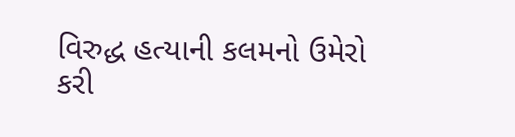વિરુદ્ધ હત્યાની કલમનો ઉમેરો કરી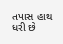તપાસ હાથ ધરી છે